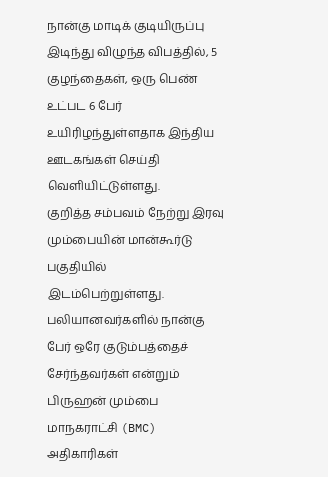நான்கு மாடிக் குடியிருப்பு இடிந்து விழுந்த விபத்தில், 5 குழந்தைகள், ஒரு பெண் உட்பட 6 பேர் உயிரிழந்துள்ளதாக இந்திய ஊடகங்கள் செய்தி வெளியிட்டுள்ளது.
குறித்த சம்பவம் நேற்று இரவு மும்பையின் மான்கூர்டு பகுதியில் இடம்பெற்றுள்ளது.
பலியானவர்களில் நான்கு பேர் ஒரே குடும்பத்தைச் சேர்ந்தவர்கள் என்றும் பிருஹன் மும்பை மாநகராட்சி (BMC) அதிகாரிகள்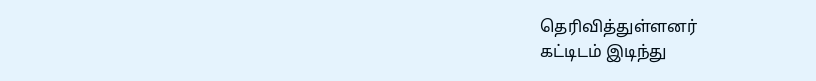தெரிவித்துள்ளனர்
கட்டிடம் இடிந்து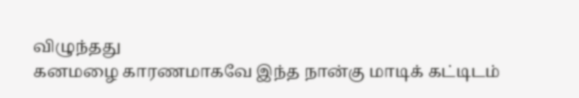விழுந்தது
கனமழை காரணமாகவே இந்த நான்கு மாடிக் கட்டிடம்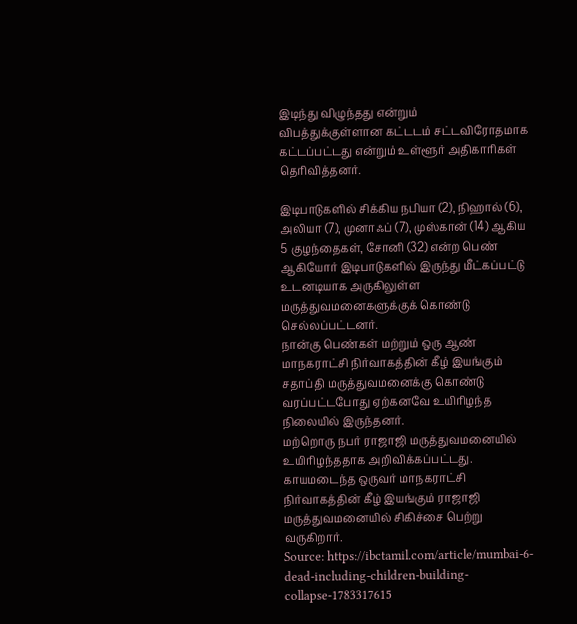இடிந்து விழுந்தது என்றும்
விபத்துக்குள்ளான கட்டடம் சட்டவிரோதமாக கட்டப்பட்டது என்றும் உள்ளூர் அதிகாரிகள் தெரிவித்தனர்.

இடிபாடுகளில் சிக்கிய நபியா (2), நிஹால் (6), அலியா (7), முனாஃப் (7), முஸ்கான் (14) ஆகிய 5 குழந்தைகள், சோனி (32) என்ற பெண் ஆகியோர் இடிபாடுகளில் இருந்து மீட்கப்பட்டு உடனடியாக அருகிலுள்ள மருத்துவமனைகளுக்குக் கொண்டு செல்லப்பட்டனர்.
நான்கு பெண்கள் மற்றும் ஒரு ஆண் மாநகராட்சி நிர்வாகத்தின் கீழ் இயங்கும் சதாப்தி மருத்துவமனைக்கு கொண்டு வரப்பட்டபோது ஏற்கனவே உயிரிழந்த நிலையில் இருந்தனர்.
மற்றொரு நபர் ராஜாஜி மருத்துவமனையில் உயிரிழந்ததாக அறிவிக்கப்பட்டது. காயமடைந்த ஒருவர் மாநகராட்சி நிர்வாகத்தின் கீழ் இயங்கும் ராஜாஜி மருத்துவமனையில் சிகிச்சை பெற்று வருகிறார்.
Source: https://ibctamil.com/article/mumbai-6-dead-including-children-building-collapse-1783317615